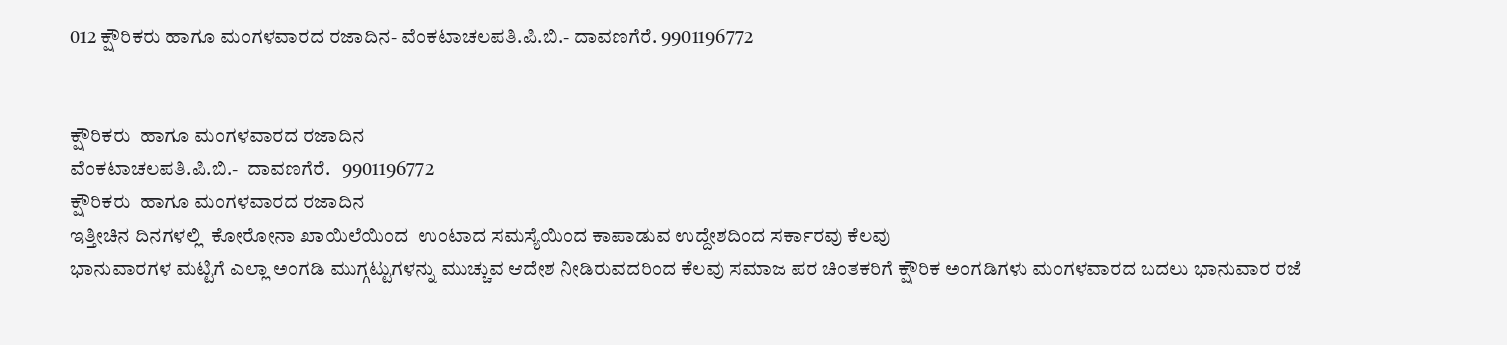012 ಕ್ಷೌರಿಕರು ಹಾಗೂ ಮಂಗಳವಾರದ ರಜಾದಿನ- ವೆಂಕಟಾಚಲಪತಿ.ಪಿ.ಬಿ.- ದಾವಣಗೆರೆ. 9901196772


ಕ್ಷೌರಿಕರು  ಹಾಗೂ ಮಂಗಳವಾರದ ರಜಾದಿನ
ವೆಂಕಟಾಚಲಪತಿ.ಪಿ.ಬಿ.-  ದಾವಣಗೆರೆ.   9901196772
ಕ್ಷೌರಿಕರು  ಹಾಗೂ ಮಂಗಳವಾರದ ರಜಾದಿನ
ಇತ್ತೀಚಿನ ದಿನಗಳಲ್ಲಿ  ಕೋರೋನಾ ಖಾಯಿಲೆಯಿಂದ  ಉಂಟಾದ ಸಮಸ್ಯೆಯಿಂದ ಕಾಪಾಡುವ ಉದ್ದೇಶದಿಂದ ಸರ್ಕಾರವು ಕೆಲವು
ಭಾನುವಾರಗಳ ಮಟ್ಟಿಗೆ ಎಲ್ಲಾ ಅಂಗಡಿ ಮುಗ್ಗಟ್ಟುಗಳನ್ನು ಮುಚ್ಚುವ ಆದೇಶ ನೀಡಿರುವದರಿಂದ ಕೆಲವು ಸಮಾಜ ಪರ ಚಿಂತಕರಿಗೆ ಕ್ಷೌರಿಕ ಅಂಗಡಿಗಳು ಮಂಗಳವಾರದ ಬದಲು ಭಾನುವಾರ ರಜೆ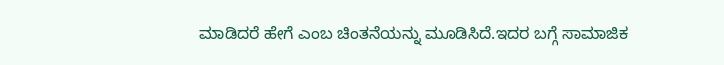ಮಾಡಿದರೆ ಹೇಗೆ ಎಂಬ ಚಿಂತನೆಯನ್ನು ಮೂಡಿಸಿದೆ.ಇದರ ಬಗ್ಗೆ ಸಾಮಾಜಿಕ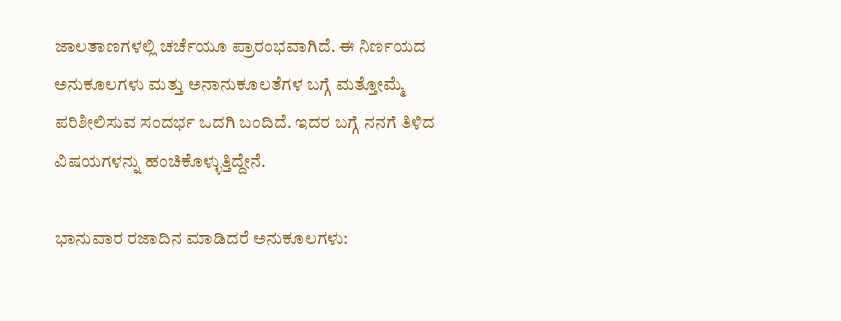ಜಾಲತಾಣಗಳಲ್ಲಿ ಚರ್ಚೆಯೂ ಪ್ರಾರಂಭವಾಗಿದೆ. ಈ ನಿರ್ಣಯದ ಅನುಕೂಲಗಳು ಮತ್ತು ಅನಾನುಕೂಲತೆಗಳ ಬಗ್ಗೆ ಮತ್ತೋಮ್ಮೆ ಪರಿಶೀಲಿಸುವ ಸಂದರ್ಭ ಒದಗಿ ಬಂದಿದೆ. ಇದರ ಬಗ್ಗೆ ನನಗೆ ತಿಳಿದ ವಿಷಯಗಳನ್ನು ಹಂಚಿಕೊಳ್ಳುತ್ತಿದ್ದೇನೆ.

ಭಾನುವಾರ ರಜಾದಿನ ಮಾಡಿದರೆ ಅನುಕೂಲಗಳು: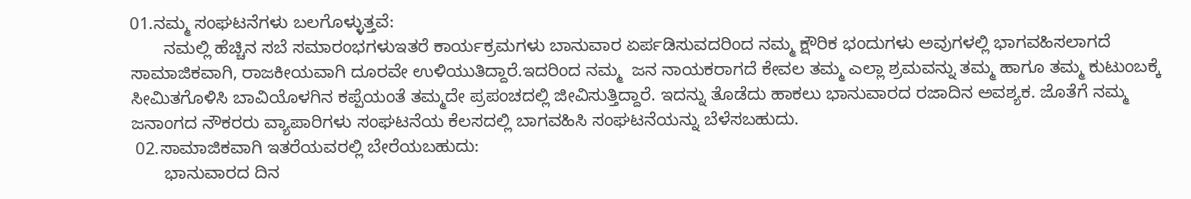01.ನಮ್ಮ ಸಂಘಟನೆಗಳು ಬಲಗೊಳ್ಳುತ್ತವೆ:
       ನಮಲ್ಲಿ ಹೆಚ್ಚಿನ ಸಬೆ ಸಮಾರಂಭಗಳುಇತರೆ ಕಾರ್ಯಕ್ರಮಗಳು ಬಾನುವಾರ ಏರ್ಪಡಿಸುವದರಿಂದ ನಮ್ಮ ಕ್ಷೌರಿಕ ಭಂದುಗಳು ಅವುಗಳಲ್ಲಿ ಭಾಗವಹಿಸಲಾಗದೆ ಸಾಮಾಜಿಕವಾಗಿ, ರಾಜಕೀಯವಾಗಿ ದೂರವೇ ಉಳಿಯುತಿದ್ದಾರೆ.ಇದರಿಂದ ನಮ್ಮ  ಜನ ನಾಯಕರಾಗದೆ ಕೇವಲ ತಮ್ಮ ಎಲ್ಲಾ ಶ್ರಮವನ್ನು ತಮ್ಮ ಹಾಗೂ ತಮ್ಮ ಕುಟುಂಬಕ್ಕೆ ಸೀಮಿತಗೊಳಿಸಿ ಬಾವಿಯೊಳಗಿನ ಕಪ್ಪೆಯಂತೆ ತಮ್ಮದೇ ಪ್ರಪಂಚದಲ್ಲಿ ಜೀವಿಸುತ್ತಿದ್ದಾರೆ. ಇದನ್ನು ತೊಡೆದು ಹಾಕಲು ಭಾನುವಾರದ ರಜಾದಿನ ಅವಶ್ಯಕ. ಜೊತೆಗೆ ನಮ್ಮ ಜನಾಂಗದ ನೌಕರರು ವ್ಯಾಪಾರಿಗಳು ಸಂಘಟನೆಯ ಕೆಲಸದಲ್ಲಿ ಬಾಗವಹಿಸಿ ಸಂಘಟನೆಯನ್ನು ಬೆಳೆಸಬಹುದು.
 02.ಸಾಮಾಜಿಕವಾಗಿ ಇತರೆಯವರಲ್ಲಿ ಬೇರೆಯಬಹುದು:
       ಭಾನುವಾರದ ದಿನ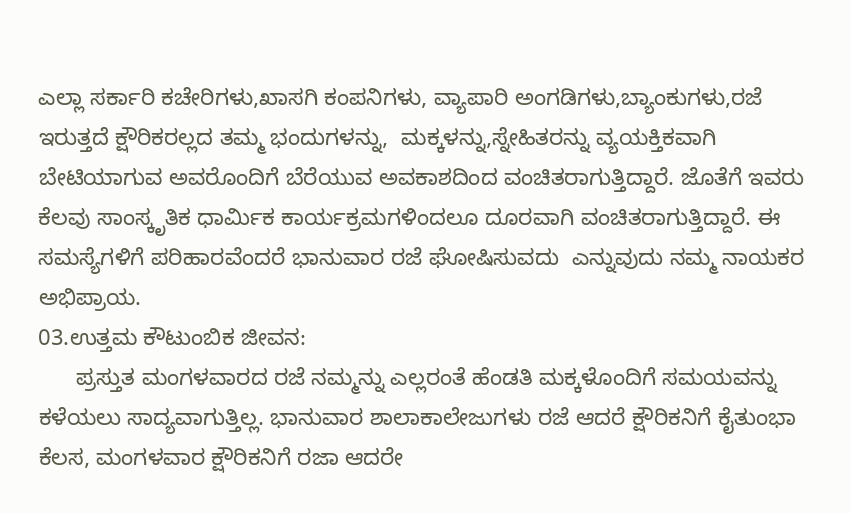ಎಲ್ಲಾ ಸರ್ಕಾರಿ ಕಚೇರಿಗಳು,ಖಾಸಗಿ ಕಂಪನಿಗಳು, ವ್ಯಾಪಾರಿ ಅಂಗಡಿಗಳು,ಬ್ಯಾಂಕುಗಳು,ರಜೆ ಇರುತ್ತದೆ ಕ್ಷೌರಿಕರಲ್ಲದ ತಮ್ಮ ಭಂದುಗಳನ್ನು,  ಮಕ್ಕಳನ್ನು,ಸ್ನೇಹಿತರನ್ನು ವ್ಯಯಕ್ತಿಕವಾಗಿ ಬೇಟಿಯಾಗುವ ಅವರೊಂದಿಗೆ ಬೆರೆಯುವ ಅವಕಾಶದಿಂದ ವಂಚಿತರಾಗುತ್ತಿದ್ದಾರೆ. ಜೊತೆಗೆ ಇವರು ಕೆಲವು ಸಾಂಸ್ಕೃತಿಕ ಧಾರ್ಮಿಕ ಕಾರ್ಯಕ್ರಮಗಳಿಂದಲೂ ದೂರವಾಗಿ ವಂಚಿತರಾಗುತ್ತಿದ್ದಾರೆ. ಈ ಸಮಸ್ಯೆಗಳಿಗೆ ಪರಿಹಾರವೆಂದರೆ ಭಾನುವಾರ ರಜೆ ಘೋಷಿಸುವದು  ಎನ್ನುವುದು ನಮ್ಮ ನಾಯಕರ ಅಭಿಪ್ರಾಯ.
03.ಉತ್ತಮ ಕೌಟುಂಬಿಕ ಜೀವನ:
      ಪ್ರಸ್ತುತ ಮಂಗಳವಾರದ ರಜೆ ನಮ್ಮನ್ನು ಎಲ್ಲರಂತೆ ಹೆಂಡತಿ ಮಕ್ಕಳೊಂದಿಗೆ ಸಮಯವನ್ನು ಕಳೆಯಲು ಸಾದ್ಯವಾಗುತ್ತಿಲ್ಲ. ಭಾನುವಾರ ಶಾಲಾಕಾಲೇಜುಗಳು ರಜೆ ಆದರೆ ಕ್ಷೌರಿಕನಿಗೆ ಕೈತುಂಭಾ ಕೆಲಸ, ಮಂಗಳವಾರ ಕ್ಷೌರಿಕನಿಗೆ ರಜಾ ಆದರೇ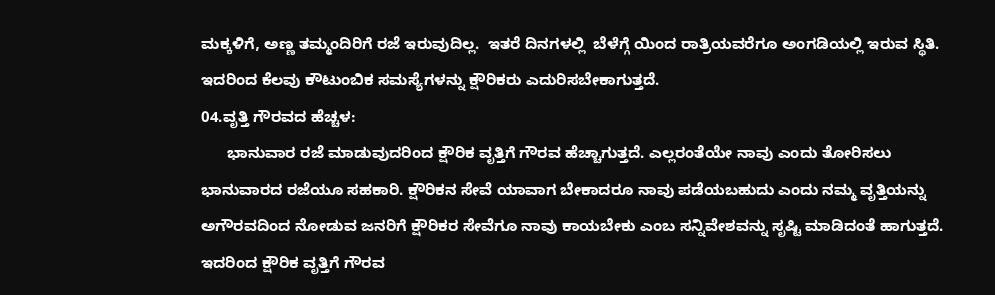ಮಕ್ಕಳಿಗೆ, ಅಣ್ಣ ತಮ್ಮಂದಿರಿಗೆ ರಜೆ ಇರುವುದಿಲ್ಲ.  ಇತರೆ ದಿನಗಳಲ್ಲಿ  ಬೆಳೆಗ್ಗೆ ಯಿಂದ ರಾತ್ರಿಯವರೆಗೂ ಅಂಗಡಿಯಲ್ಲಿ ಇರುವ ಸ್ಥಿತಿ. ಇದರಿಂದ ಕೆಲವು ಕೌಟುಂಬಿಕ ಸಮಸ್ಯೆಗಳನ್ನು ಕ್ಷೌರಿಕರು ಎದುರಿಸಬೇಕಾಗುತ್ತದೆ.
04.ವೃತ್ತಿ ಗೌರವದ ಹೆಚ್ಚಳ:
      ಭಾನುವಾರ ರಜೆ ಮಾಡುವುದರಿಂದ ಕ್ಷೌರಿಕ ವೃತ್ತಿಗೆ ಗೌರವ ಹೆಚ್ಚಾಗುತ್ತದೆ. ಎಲ್ಲರಂತೆಯೇ ನಾವು ಎಂದು ತೋರಿಸಲು ಭಾನುವಾರದ ರಜೆಯೂ ಸಹಕಾರಿ. ಕ್ಷೌರಿಕನ ಸೇವೆ ಯಾವಾಗ ಬೇಕಾದರೂ ನಾವು ಪಡೆಯಬಹುದು ಎಂದು ನಮ್ಮ ವೃತ್ತಿಯನ್ನು ಅಗೌರವದಿಂದ ನೋಡುವ ಜನರಿಗೆ ಕ್ಷೌರಿಕರ ಸೇವೆಗೂ ನಾವು ಕಾಯಬೇಕು ಎಂಬ ಸನ್ನಿವೇಶವನ್ನು ಸೃಷ್ಟಿ ಮಾಡಿದಂತೆ ಹಾಗುತ್ತದೆ. ಇದರಿಂದ ಕ್ಷೌರಿಕ ವೃತ್ತಿಗೆ ಗೌರವ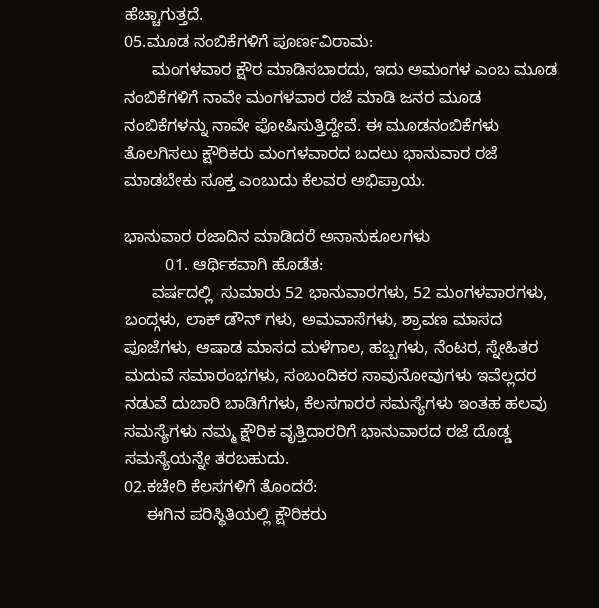ಹೆಚ್ಚಾಗುತ್ತದೆ.
05.ಮೂಡ ನಂಬಿಕೆಗಳಿಗೆ ಪೂರ್ಣವಿರಾಮ:
      ಮಂಗಳವಾರ ಕ್ಷೌರ ಮಾಡಿಸಬಾರದು, ಇದು ಅಮಂಗಳ ಎಂಬ ಮೂಡ ನಂಬಿಕೆಗಳಿಗೆ ನಾವೇ ಮಂಗಳವಾರ ರಜೆ ಮಾಡಿ ಜನರ ಮೂಡ ನಂಬಿಕೆಗಳನ್ನು ನಾವೇ ಪೋಷಿಸುತ್ತಿದ್ದೇವೆ. ಈ ಮೂಡನಂಬಿಕೆಗಳು ತೊಲಗಿಸಲು ಕ್ಷೌರಿಕರು ಮಂಗಳವಾರದ ಬದಲು ಭಾನುವಾರ ರಜೆ ಮಾಡಬೇಕು ‌ಸೂಕ್ತ ಎಂಬುದು ಕೆಲವರ ಅಭಿಪ್ರಾಯ.

ಭಾನುವಾರ ರಜಾದಿನ ಮಾಡಿದರೆ ಅನಾನುಕೂಲಗಳು
         01. ಆರ್ಥಿಕವಾಗಿ ಹೊಡೆತ:
      ವರ್ಷದಲ್ಲಿ  ಸುಮಾರು 52 ಭಾನುವಾರಗಳು, 52 ಮಂಗಳವಾರಗಳು, ಬಂದ್ಗಳು, ಲಾಕ್ ಡೌನ್ ಗಳು, ಅಮವಾಸೆಗಳು, ಶ್ರಾವಣ ಮಾಸದ ಪೂಜೆಗಳು, ಆಷಾಡ ಮಾಸದ ಮಳೆಗಾಲ, ಹಬ್ಬಗಳು, ನೆಂಟರ, ಸ್ನೇಹಿತರ ಮದುವೆ ಸಮಾರಂಭಗಳು, ಸಂಬಂದಿಕರ ಸಾವುನೋವುಗಳು ಇವೆಲ್ಲದರ ನಡುವೆ ದುಬಾರಿ ಬಾಡಿಗೆಗಳು, ಕೆಲಸಗಾರರ ಸಮಸ್ಯೆಗಳು ಇಂತಹ ಹಲವು ಸಮಸ್ಯೆಗಳು ನಮ್ಮ ಕ್ಷೌರಿಕ ವೃತ್ತಿದಾರರಿಗೆ ಭಾನುವಾರದ ರಜೆ ದೊಡ್ಡ ಸಮಸ್ಯೆಯನ್ನೇ ತರಬಹುದು.
02.ಕಚೇರಿ ಕೆಲಸಗಳಿಗೆ ತೊಂದರೆ:
     ಈಗಿನ ಪರಿಸ್ಥಿತಿಯಲ್ಲಿ ಕ್ಷೌರಿಕರು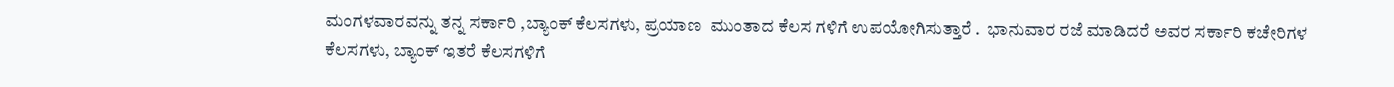ಮಂಗಳವಾರವನ್ನು ತನ್ನ ಸರ್ಕಾರಿ ,ಬ್ಯಾಂಕ್ ಕೆಲಸಗಳು, ಪ್ರಯಾಣ  ಮುಂತಾದ ಕೆಲಸ ಗಳಿಗೆ ಉಪಯೋಗಿಸುತ್ತಾರೆ .  ಭಾನುವಾರ ರಜೆ ಮಾಡಿದರೆ ಅವರ ಸರ್ಕಾರಿ ಕಚೇರಿಗಳ ಕೆಲಸಗಳು, ಬ್ಯಾಂಕ್ ಇತರೆ ಕೆಲಸಗಳಿಗೆ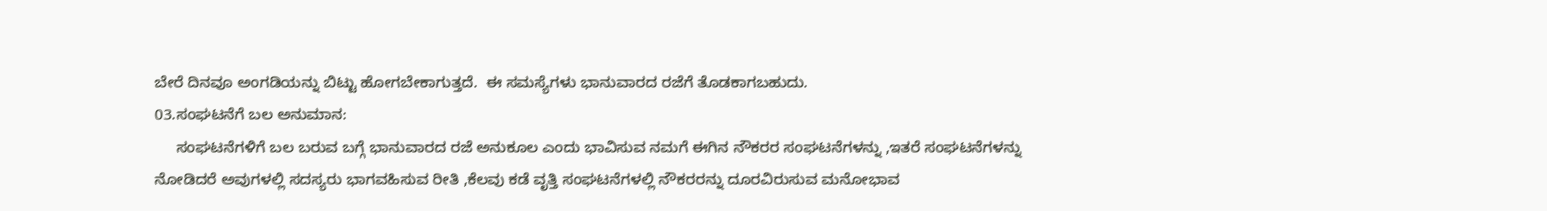ಬೇರೆ ದಿನವೂ ಅಂಗಡಿಯನ್ನು ಬಿಟ್ಟು ಹೋಗಬೇಕಾಗುತ್ತದೆ.  ಈ ಸಮಸ್ಯೆಗಳು ಭಾನುವಾರದ ರಜೆಗೆ ತೊಡಕಾಗಬಹುದು.
03.ಸಂಘಟನೆಗೆ ಬಲ ಅನುಮಾನ:
     ಸಂಘಟನೆಗಳಿಗೆ ಬಲ ಬರುವ ಬಗ್ಗೆ ಭಾನುವಾರದ ರಜೆ ಅನುಕೂಲ ಎಂದು ಭಾವಿಸುವ ನಮಗೆ ಈಗಿನ ನೌಕರರ ಸಂಘಟನೆಗಳನ್ನು ,ಇತರೆ ಸಂಘಟನೆಗಳನ್ನು ನೋಡಿದರೆ ಅವುಗಳಲ್ಲಿ ಸದಸ್ಯರು ಭಾಗವಹಿಸುವ ರೀತಿ ,ಕೆಲವು ಕಡೆ ವೃತ್ತಿ ಸಂಘಟನೆಗಳಲ್ಲಿ ನೌಕರರನ್ನು ದೂರವಿರುಸುವ ಮನೋಭಾವ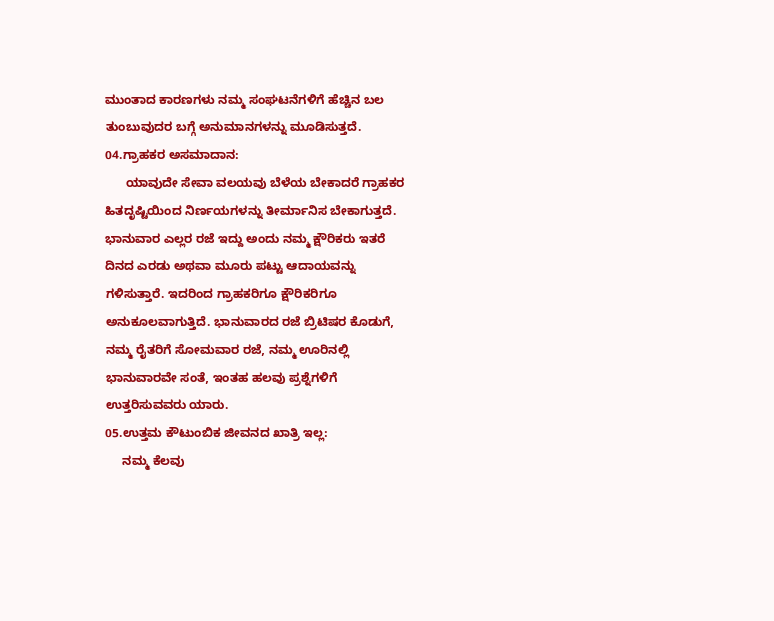ಮುಂತಾದ ಕಾರಣಗಳು ನಮ್ಮ ಸಂಘಟನೆಗಳಿಗೆ ಹೆಚ್ಚಿನ ಬಲ ತುಂಬುವುದರ ಬಗ್ಗೆ ಅನುಮಾನಗಳನ್ನು ಮೂಡಿಸುತ್ತದೆ.
04.ಗ್ರಾಹಕರ ಅಸಮಾದಾನ:
      ಯಾವುದೇ ಸೇವಾ ವಲಯವು ಬೆಳೆಯ ಬೇಕಾದರೆ ಗ್ರಾಹಕರ ಹಿತದೃಷ್ಟಿಯಿಂದ ನಿರ್ಣಯಗಳನ್ನು ತೀರ್ಮಾನಿಸ ಬೇಕಾಗುತ್ತದೆ. ಭಾನುವಾರ ಎಲ್ಲರ ರಜೆ ಇದ್ದು ಅಂದು ನಮ್ಮ ಕ್ಷೌರಿಕರು ಇತರೆ ದಿನದ ಎರಡು ಅಥವಾ ಮೂರು ಪಟ್ಟು ಆದಾಯವನ್ನು ಗಳಿಸುತ್ತಾರೆ. ಇದರಿಂದ ಗ್ರಾಹಕರಿಗೂ ಕ್ಷೌರಿಕರಿಗೂ ಅನುಕೂಲವಾಗುತ್ತಿದೆ. ಭಾನುವಾರದ ರಜೆ ಬ್ರಿಟಿಷರ ಕೊಡುಗೆ, ನಮ್ಮ ರೈತರಿಗೆ ಸೋಮವಾರ ರಜೆ, ನಮ್ಮ ಊರಿನಲ್ಲಿ ಭಾನುವಾರವೇ ಸಂತೆ, ಇಂತಹ ಹಲವು ಪ್ರಶ್ನೆಗಳಿಗೆ ಉತ್ತರಿಸುವವರು ಯಾರು.
05.ಉತ್ತಮ ಕೌಟುಂಬಿಕ ಜೀವನದ ಖಾತ್ರಿ ಇಲ್ಲ:
     ನಮ್ಮ ಕೆಲವು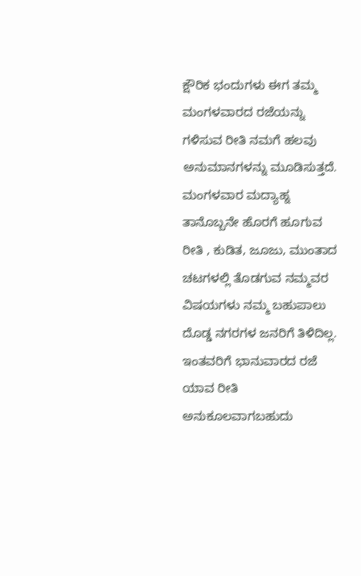ಕ್ಷೌರಿಕ ಭಂದುಗಳು ಈಗ ತಮ್ಮ ಮಂಗಳವಾರದ ರಜೆಯನ್ನು ಗಳಿಸುವ ರೀತಿ ನಮಗೆ ಹಲವು ಅನುಮಾನಗಳನ್ನು ಮೂಡಿಸುತ್ತದೆ. ಮಂಗಳವಾರ ಮದ್ಯಾಹ್ನ ತಾನೊಬ್ಬನೇ ಹೊರಗೆ ಹೂಗುವ ರೀತಿ , ಕುಡಿತ, ಜೂಜು, ಮುಂತಾದ ಚಟಗಳಲ್ಲಿ ತೊಡಗುವ ನಮ್ಮವರ ವಿಷಯಗಳು ನಮ್ಮ ಬಹುಪಾಲು ದೊಡ್ಡ ನಗರಗಳ ಜನರಿಗೆ ತಿಳಿದಿಲ್ಲ. ಇಂತವರಿಗೆ ಭಾನುವಾರದ ರಜೆ ಯಾವ ರೀತಿ ಅನುಕೂಲವಾಗಬಹುದು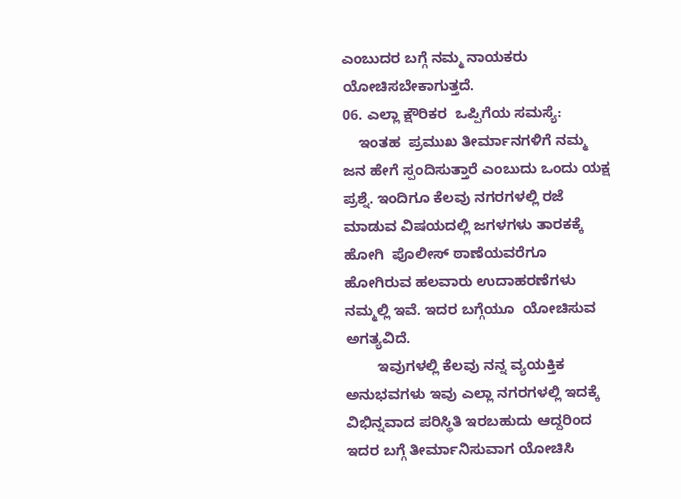ಎಂಬುದರ ಬಗ್ಗೆ ನಮ್ಮ ನಾಯಕರು ಯೋಚಿಸಬೇಕಾಗುತ್ತದೆ.
06. ಎಲ್ಲಾ ಕ್ಷೌರಿಕರ  ಒಪ್ಪಿಗೆಯ ಸಮಸ್ಯೆ:
    ಇಂತಹ  ಪ್ರಮುಖ ತೀರ್ಮಾನಗಳಿಗೆ ನಮ್ಮ ಜನ ಹೇಗೆ ಸ್ಪಂದಿಸುತ್ತಾರೆ ಎಂಬುದು ಒಂದು ಯಕ್ಷ ಪ್ರಶ್ನೆ. ಇಂದಿಗೂ ಕೆಲವು ನಗರಗಳಲ್ಲಿ ರಜೆ ಮಾಡುವ ವಿಷಯದಲ್ಲಿ ಜಗಳಗಳು ತಾರಕಕ್ಕೆ ಹೋಗಿ  ಪೊಲೀಸ್ ಠಾಣೆಯವರೆಗೂ ಹೋಗಿರುವ ಹಲವಾರು ಉದಾಹರಣೆಗಳು ನಮ್ಮಲ್ಲಿ ಇವೆ. ಇದರ ಬಗ್ಗೆಯೂ  ಯೋಚಿಸುವ ಅಗತ್ಯವಿದೆ.
        ಇವುಗಳಲ್ಲಿ ಕೆಲವು ನನ್ನ ವ್ಯಯಕ್ತಿಕ ಅನುಭವಗಳು ಇವು ಎಲ್ಲಾ ನಗರಗಳಲ್ಲಿ ಇದಕ್ಕೆ ವಿಭಿನ್ನವಾದ ಪರಿಸ್ಥಿತಿ ಇರಬಹುದು ಆದ್ದರಿಂದ  ಇದರ ಬಗ್ಗೆ ತೀರ್ಮಾನಿಸುವಾಗ ಯೋಚಿಸಿ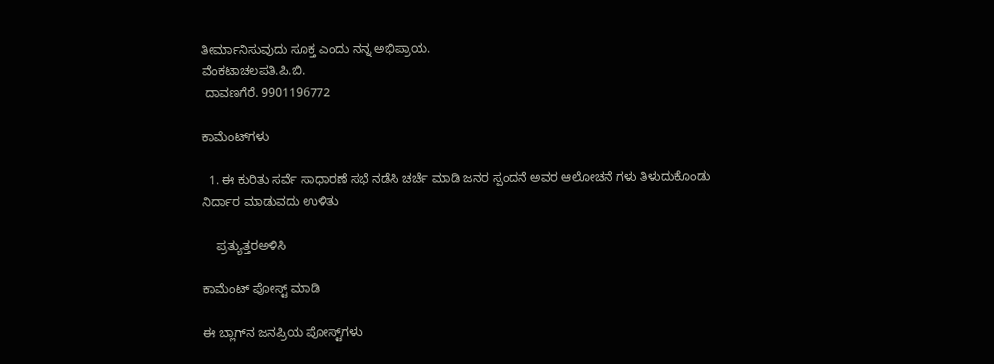ತೀರ್ಮಾನಿಸುವುದು ಸೂಕ್ತ ಎಂದು ನನ್ನ ಅಭಿಪ್ರಾಯ.
ವೆಂಕಟಾಚಲಪತಿ.ಪಿ.ಬಿ.
 ದಾವಣಗೆರೆ. 9901196772

ಕಾಮೆಂಟ್‌ಗಳು

  1. ಈ ಕುರಿತು ಸರ್ವೆ ಸಾಧಾರಣೆ ಸಭೆ ನಡೆಸಿ ಚರ್ಚೆ ಮಾಡಿ ಜನರ ಸ್ಪಂದನೆ ಅವರ ಆಲೋಚನೆ ಗಳು ತಿಳುದುಕೊಂಡು ನಿರ್ದಾರ ಮಾಡುವದು ಉಳಿತು

    ಪ್ರತ್ಯುತ್ತರಅಳಿಸಿ

ಕಾಮೆಂಟ್‌‌ ಪೋಸ್ಟ್‌ ಮಾಡಿ

ಈ ಬ್ಲಾಗ್‌ನ ಜನಪ್ರಿಯ ಪೋಸ್ಟ್‌ಗಳು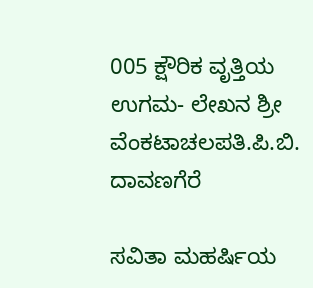005 ಕ್ಷೌರಿಕ ವೃತ್ತಿಯ ಉಗಮ- ಲೇಖನ ಶ್ರೀ ವೆಂಕಟಾಚಲಪತಿ.ಪಿ.ಬಿ. ದಾವಣಗೆರೆ

ಸವಿತಾ ಮಹರ್ಷಿಯ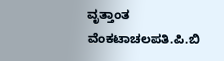ವೃತ್ತಾಂತ ವೆಂಕಟಾಚಲಪತಿ.ಪಿ.ಬಿ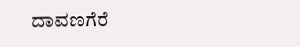ದಾವಣಗೆರೆ